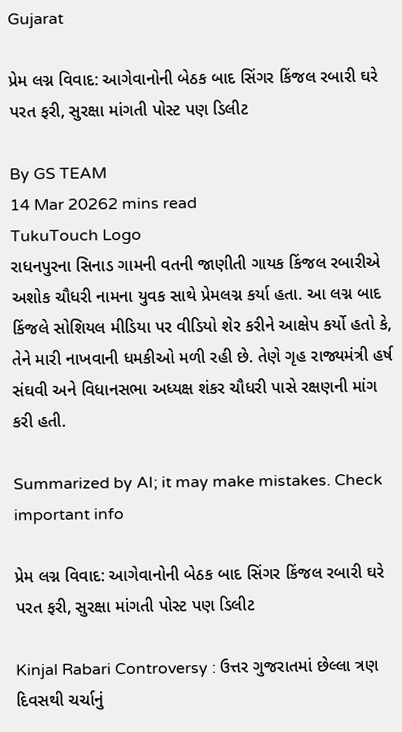Gujarat

પ્રેમ લગ્ન વિવાદ: આગેવાનોની બેઠક બાદ સિંગર કિંજલ રબારી ઘરે પરત ફરી, સુરક્ષા માંગતી પોસ્ટ પણ ડિલીટ

By GS TEAM
14 Mar 20262 mins read
TukuTouch Logo
રાધનપુરના સિનાડ ગામની વતની જાણીતી ગાયક કિંજલ રબારીએ અશોક ચૌધરી નામના યુવક સાથે પ્રેમલગ્ન કર્યા હતા. આ લગ્ન બાદ કિંજલે સોશિયલ મીડિયા પર વીડિયો શેર કરીને આક્ષેપ કર્યો હતો કે, તેને મારી નાખવાની ધમકીઓ મળી રહી છે. તેણે ગૃહ રાજ્યમંત્રી હર્ષ સંઘવી અને વિધાનસભા અધ્યક્ષ શંકર ચૌધરી પાસે રક્ષણની માંગ કરી હતી.

Summarized by AI; it may make mistakes. Check important info

પ્રેમ લગ્ન વિવાદ: આગેવાનોની બેઠક બાદ સિંગર કિંજલ રબારી ઘરે પરત ફરી, સુરક્ષા માંગતી પોસ્ટ પણ ડિલીટ

Kinjal Rabari Controversy : ઉત્તર ગુજરાતમાં છેલ્લા ત્રણ દિવસથી ચર્ચાનું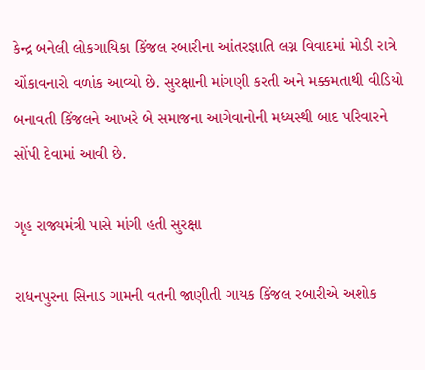કેન્દ્ર બનેલી લોકગાયિકા કિંજલ રબારીના આંતરજ્ઞાતિ લગ્ન વિવાદમાં મોડી રાત્રે ચોંકાવનારો વળાંક આવ્યો છે. સુરક્ષાની માંગણી કરતી અને મક્કમતાથી વીડિયો બનાવતી કિંજલને આખરે બે સમાજના આગેવાનોની મધ્યસ્થી બાદ પરિવારને સોંપી દેવામાં આવી છે.

ગૃહ રાજ્યમંત્રી પાસે માંગી હતી સુરક્ષા

રાધનપુરના સિનાડ ગામની વતની જાણીતી ગાયક કિંજલ રબારીએ અશોક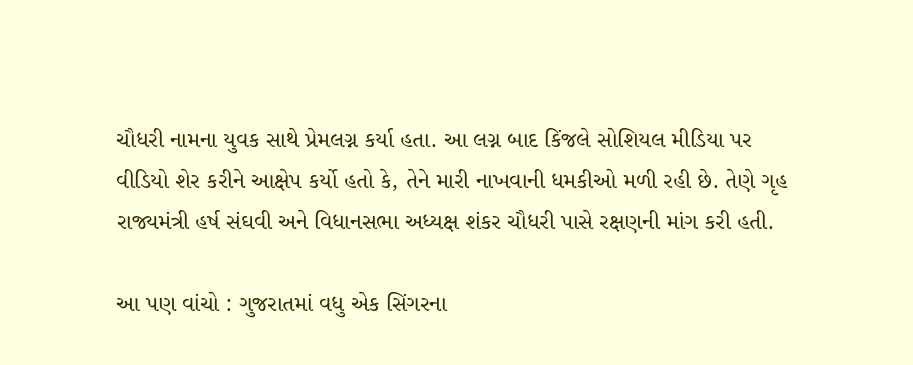ચૌધરી નામના યુવક સાથે પ્રેમલગ્ન કર્યા હતા. આ લગ્ન બાદ કિંજલે સોશિયલ મીડિયા પર વીડિયો શેર કરીને આક્ષેપ કર્યો હતો કે, તેને મારી નાખવાની ધમકીઓ મળી રહી છે. તેણે ગૃહ રાજ્યમંત્રી હર્ષ સંઘવી અને વિધાનસભા અધ્યક્ષ શંકર ચૌધરી પાસે રક્ષણની માંગ કરી હતી.

આ પણ વાંચો : ગુજરાતમાં વધુ એક સિંગરના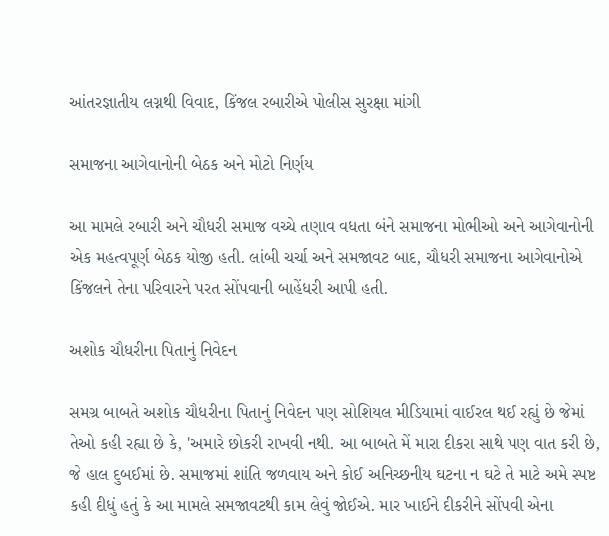આંતરજ્ઞાતીય લગ્નથી વિવાદ, કિંજલ રબારીએ પોલીસ સુરક્ષા માંગી

સમાજના આગેવાનોની બેઠક અને મોટો નિર્ણય

આ મામલે રબારી અને ચૌધરી સમાજ વચ્ચે તણાવ વધતા બંને સમાજના મોભીઓ અને આગેવાનોની એક મહત્વપૂર્ણ બેઠક યોજી હતી. લાંબી ચર્ચા અને સમજાવટ બાદ, ચૌધરી સમાજના આગેવાનોએ કિંજલને તેના પરિવારને પરત સોંપવાની બાહેંધરી આપી હતી.

અશોક ચૌધરીના પિતાનું નિવેદન

સમગ્ર બાબતે અશોક ચૌધરીના પિતાનું નિવેદન પણ સોશિયલ મીડિયામાં વાઈરલ થઈ રહ્યું છે જેમાં તેઓ કહી રહ્યા છે કે, 'અમારે છોકરી રાખવી નથી. આ બાબતે મેં મારા દીકરા સાથે પણ વાત કરી છે, જે હાલ દુબઈમાં છે. સમાજમાં શાંતિ જળવાય અને કોઈ અનિચ્છનીય ઘટના ન ઘટે તે માટે અમે સ્પષ્ટ કહી દીધું હતું કે આ મામલે સમજાવટથી કામ લેવું જોઈએ. માર ખાઈને દીકરીને સોંપવી એના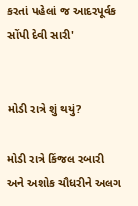કરતાં પહેલાં જ આદરપૂર્વક સોંપી દેવી સારી'


મોડી રાત્રે શું થયું?

મોડી રાત્રે કિંજલ રબારી અને અશોક ચૌધરીને અલગ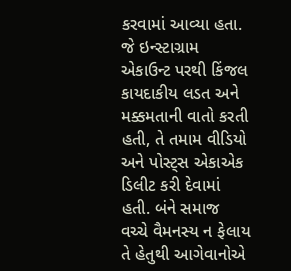કરવામાં આવ્યા હતા. જે ઇન્સ્ટાગ્રામ એકાઉન્ટ પરથી કિંજલ કાયદાકીય લડત અને મક્કમતાની વાતો કરતી હતી, તે તમામ વીડિયો અને પોસ્ટ્સ એકાએક ડિલીટ કરી દેવામાં હતી. બંને સમાજ વચ્ચે વૈમનસ્ય ન ફેલાય તે હેતુથી આગેવાનોએ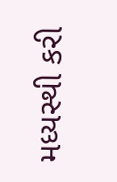મધ્યસ્થી કરી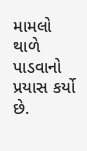મામલો થાળે પાડવાનો પ્રયાસ કર્યો છે.